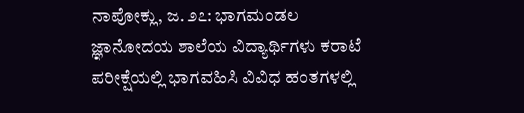ನಾಪೋಕ್ಲು, ಜ. ೨೭: ಭಾಗಮಂಡಲ ಜ್ಞಾನೋದಯ ಶಾಲೆಯ ವಿದ್ಯಾರ್ಥಿಗಳು ಕರಾಟೆ ಪರೀಕ್ಷೆಯಲ್ಲಿ ಭಾಗವಹಿಸಿ ವಿವಿಧ ಹಂತಗಳಲ್ಲಿ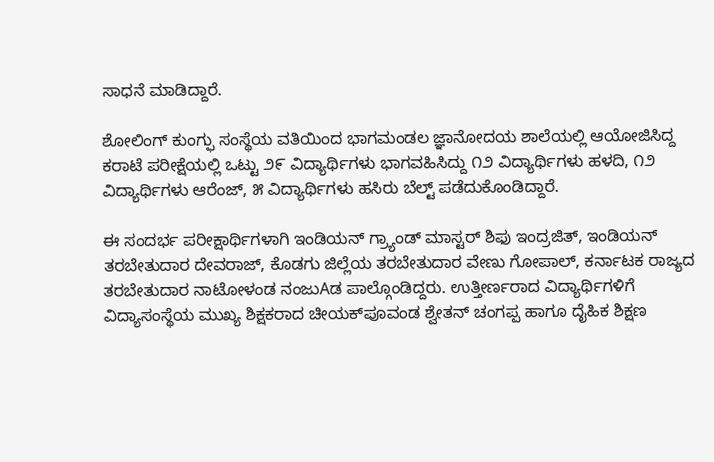ಸಾಧನೆ ಮಾಡಿದ್ದಾರೆ.

ಶೋಲಿಂಗ್ ಕುಂಗ್ಫು ಸಂಸ್ಥೆಯ ವತಿಯಿಂದ ಭಾಗಮಂಡಲ ಜ್ಞಾನೋದಯ ಶಾಲೆಯಲ್ಲಿ ಆಯೋಜಿಸಿದ್ದ ಕರಾಟೆ ಪರೀಕ್ಷೆಯಲ್ಲಿ ಒಟ್ಟು ೨೯ ವಿದ್ಯಾರ್ಥಿಗಳು ಭಾಗವಹಿಸಿದ್ದು ೧೨ ವಿದ್ಯಾರ್ಥಿಗಳು ಹಳದಿ, ೧೨ ವಿದ್ಯಾರ್ಥಿಗಳು ಆರೆಂಜ್, ೫ ವಿದ್ಯಾರ್ಥಿಗಳು ಹಸಿರು ಬೆಲ್ಟ್ ಪಡೆದುಕೊಂಡಿದ್ದಾರೆ.

ಈ ಸಂದರ್ಭ ಪರೀಕ್ಷಾರ್ಥಿಗಳಾಗಿ ಇಂಡಿಯನ್ ಗ್ರ‍್ಯಾಂಡ್ ಮಾಸ್ಟರ್ ಶಿಫು ಇಂದ್ರಜಿತ್, ಇಂಡಿಯನ್ ತರಬೇತುದಾರ ದೇವರಾಜ್, ಕೊಡಗು ಜಿಲ್ಲೆಯ ತರಬೇತುದಾರ ವೇಣು ಗೋಪಾಲ್, ಕರ್ನಾಟಕ ರಾಜ್ಯದ ತರಬೇತುದಾರ ನಾಟೋಳಂಡ ನಂಜುAಡ ಪಾಲ್ಗೊಂಡಿದ್ದರು. ಉತ್ತೀರ್ಣರಾದ ವಿದ್ಯಾರ್ಥಿಗಳಿಗೆ ವಿದ್ಯಾಸಂಸ್ಥೆಯ ಮುಖ್ಯ ಶಿಕ್ಷಕರಾದ ಚೀಯಕ್‌ಪೂವಂಡ ಶ್ವೇತನ್ ಚಂಗಪ್ಪ ಹಾಗೂ ದೈಹಿಕ ಶಿಕ್ಷಣ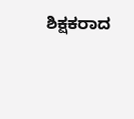ಶಿಕ್ಷಕರಾದ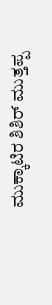ಮುಕ್ಕಾಟಿರ ಶಿಶಿರ್ ಮುತ್ತಪ್ಪ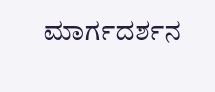ಮಾರ್ಗದರ್ಶನ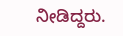ನೀಡಿದ್ದರು.